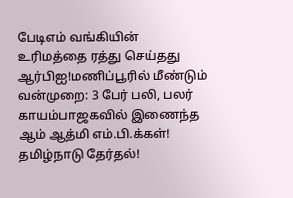பேடிஎம் வங்கியின் உரிமத்தை ரத்து செய்தது ஆர்பிஐ!மணிப்பூரில் மீண்டும் வன்முறை: 3 பேர் பலி, பலர் காயம்பாஜகவில் இணைந்த ஆம் ஆத்மி எம்.பி.க்கள்! தமிழ்நாடு தேர்தல்!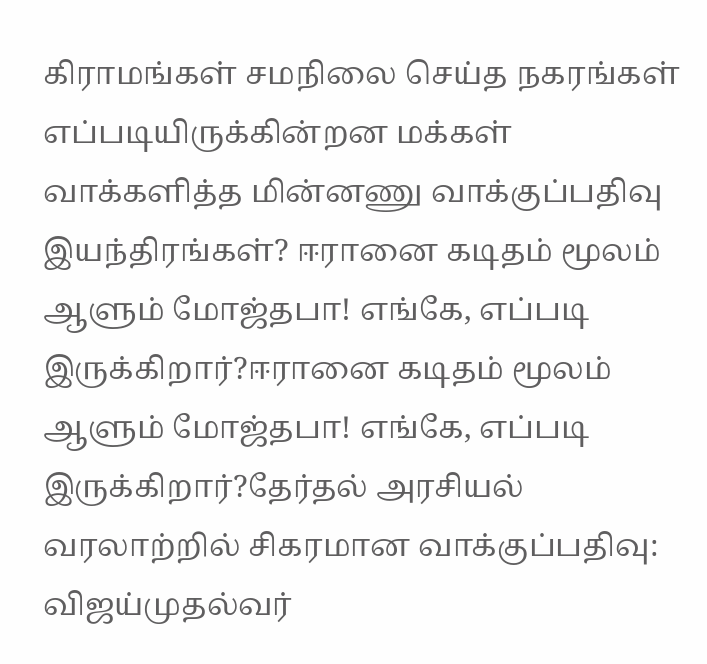கிராமங்கள் சமநிலை செய்த நகரங்கள் எப்படியிருக்கின்றன மக்கள் வாக்களித்த மின்னணு வாக்குப்பதிவு இயந்திரங்கள்? ஈரானை கடிதம் மூலம் ஆளும் மோஜ்தபா! எங்கே, எப்படி இருக்கிறார்?ஈரானை கடிதம் மூலம் ஆளும் மோஜ்தபா! எங்கே, எப்படி இருக்கிறார்?தேர்தல் அரசியல் வரலாற்றில் சிகரமான வாக்குப்பதிவு: விஜய்முதல்வர்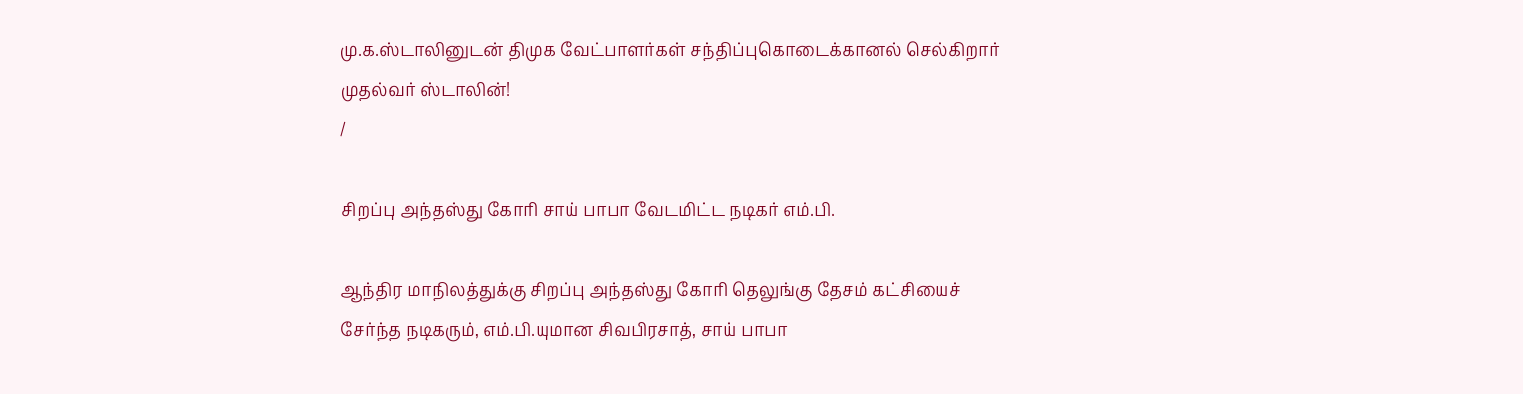மு.க.ஸ்டாலினுடன் திமுக வேட்பாளர்கள் சந்திப்புகொடைக்கானல் செல்கிறார் முதல்வர் ஸ்டாலின்!
/

சிறப்பு அந்தஸ்து கோரி சாய் பாபா வேடமிட்ட நடிகர் எம்.பி.

ஆந்திர மாநிலத்துக்கு சிறப்பு அந்தஸ்து கோரி தெலுங்கு தேசம் கட்சியைச் சேர்ந்த நடிகரும், எம்.பி.யுமான சிவபிரசாத், சாய் பாபா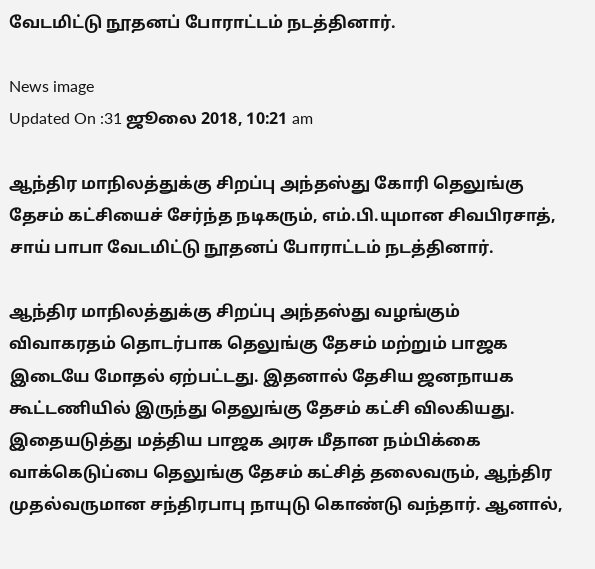வேடமிட்டு நூதனப் போராட்டம் நடத்தினார்.

News image
Updated On :31 ஜூலை 2018, 10:21 am

ஆந்திர மாநிலத்துக்கு சிறப்பு அந்தஸ்து கோரி தெலுங்கு தேசம் கட்சியைச் சேர்ந்த நடிகரும், எம்.பி.யுமான சிவபிரசாத், சாய் பாபா வேடமிட்டு நூதனப் போராட்டம் நடத்தினார்.

ஆந்திர மாநிலத்துக்கு சிறப்பு அந்தஸ்து வழங்கும் விவாகரதம் தொடர்பாக தெலுங்கு தேசம் மற்றும் பாஜக இடையே மோதல் ஏற்பட்டது. இதனால் தேசிய ஜனநாயக கூட்டணியில் இருந்து தெலுங்கு தேசம் கட்சி விலகியது. இதையடுத்து மத்திய பாஜக அரசு மீதான நம்பிக்கை வாக்கெடுப்பை தெலுங்கு தேசம் கட்சித் தலைவரும், ஆந்திர முதல்வருமான சந்திரபாபு நாயுடு கொண்டு வந்தார். ஆனால்,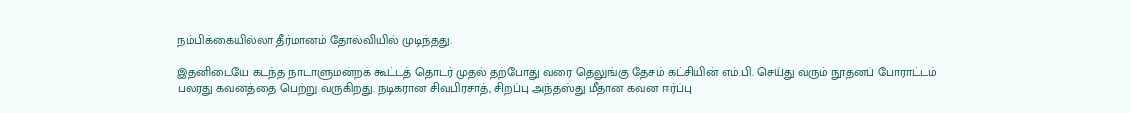நம்பிக்கையில்லா தீர்மானம் தோல்வியில் முடிந்தது.

இதனிடையே கடந்த நாடாளுமன்றக் கூட்டத் தொடர் முதல் தற்போது வரை தெலுங்கு தேசம் கட்சியின் எம்.பி. செய்து வரும் நூதனப் போராட்டம் பலரது கவனத்தை பெற்று வருகிறது. நடிகரான சிவபிரசாத், சிறப்பு அந்தஸ்து மீதான கவன ஈர்ப்பு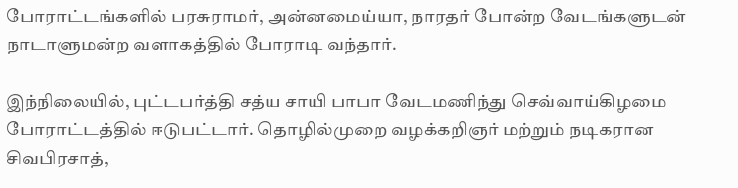போராட்டங்களில் பரசுராமர், அன்னமைய்யா, நாரதர் போன்ற வேடங்களுடன் நாடாளுமன்ற வளாகத்தில் போராடி வந்தார்.

இந்நிலையில், புட்டபர்த்தி சத்ய சாயி பாபா வேடமணிந்து செவ்வாய்கிழமை போராட்டத்தில் ஈடுபட்டார். தொழில்முறை வழக்கறிஞர் மற்றும் நடிகரான சிவபிரசாத்,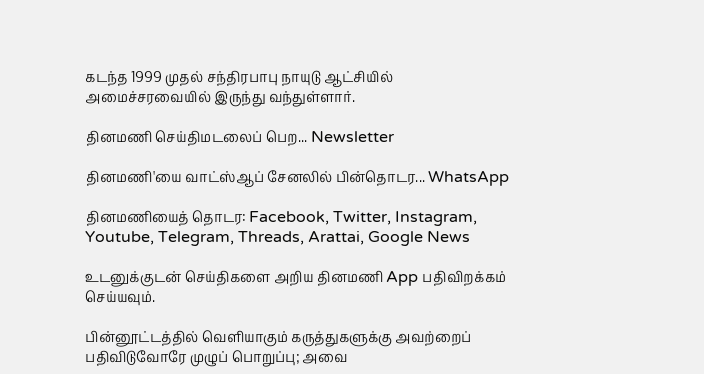கடந்த 1999 முதல் சந்திரபாபு நாயுடு ஆட்சியில் அமைச்சரவையில் இருந்து வந்துள்ளார்.

தினமணி செய்திமடலைப் பெற... Newsletter

தினமணி'யை வாட்ஸ்ஆப் சேனலில் பின்தொடர... WhatsApp

தினமணியைத் தொடர: Facebook, Twitter, Instagram, Youtube, Telegram, Threads, Arattai, Google News

உடனுக்குடன் செய்திகளை அறிய தினமணி App பதிவிறக்கம் செய்யவும்.

பின்னூட்டத்தில் வெளியாகும் கருத்துகளுக்கு அவற்றைப் பதிவிடுவோரே முழுப் பொறுப்பு; அவை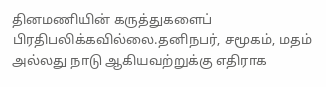தினமணியின் கருத்துகளைப் பிரதிபலிக்கவில்லை.தனிநபர், சமூகம், மதம் அல்லது நாடு ஆகியவற்றுக்கு எதிராக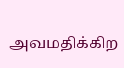அவமதிக்கிற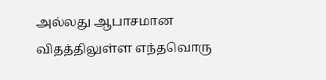அல்லது ஆபாசமான விதத்திலுள்ள எந்தவொரு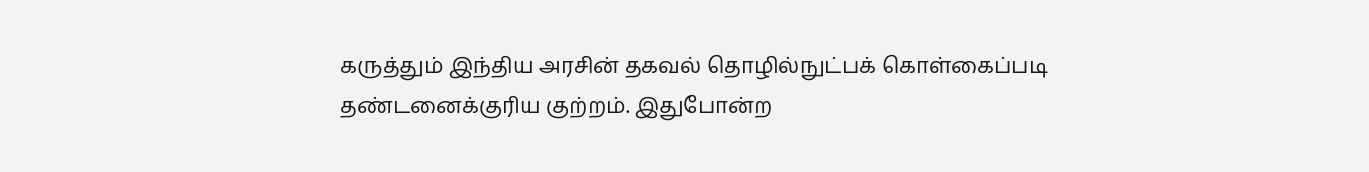கருத்தும் இந்திய அரசின் தகவல் தொழில்நுட்பக் கொள்கைப்படி தண்டனைக்குரிய குற்றம். இதுபோன்ற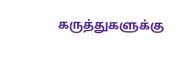கருத்துகளுக்கு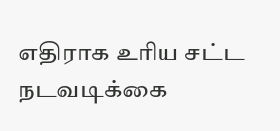எதிராக உரிய சட்ட நடவடிக்கை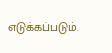எடுக்கப்படும்.